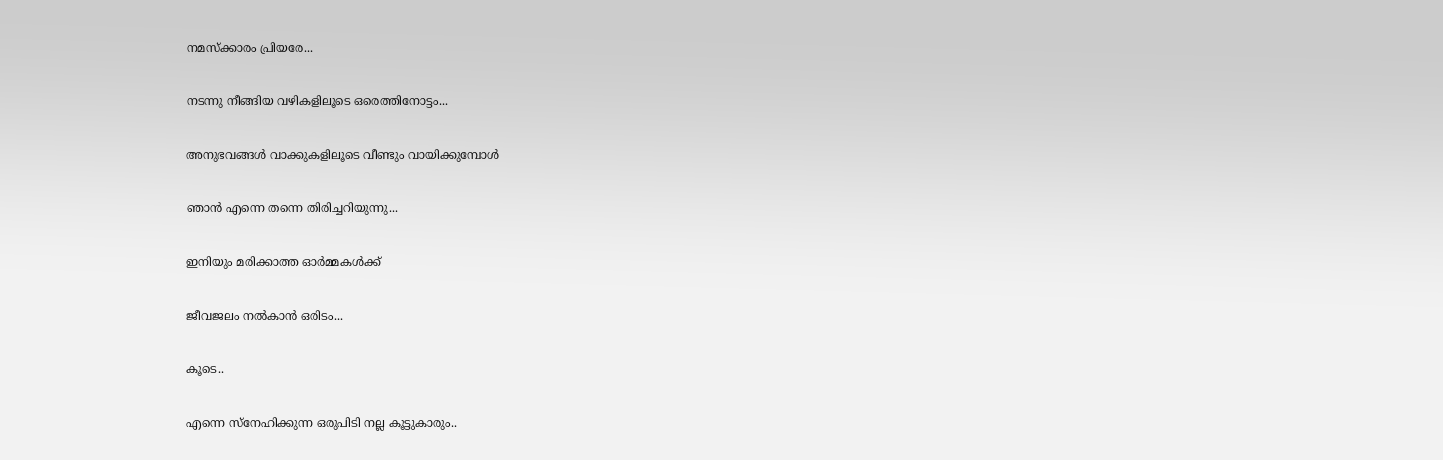നമസ്ക്കാരം പ്രിയരേ...

നടന്നു നീങ്ങിയ വഴികളിലൂടെ ഒരെത്തിനോട്ടം...

അനുഭവങ്ങള്‍ വാക്കുകളിലൂടെ വീണ്ടും വായിക്കുമ്പോള്‍

ഞാന്‍ എന്നെ തന്നെ തിരിച്ചറിയുന്നു...

ഇനിയും മരിക്കാത്ത ഓര്‍മ്മകള്‍ക്ക്

ജീവജലം നല്‍കാന്‍ ഒരിടം...

കൂടെ..

എന്നെ സ്നേഹിക്കുന്ന ഒരുപിടി നല്ല കൂട്ടുകാരും..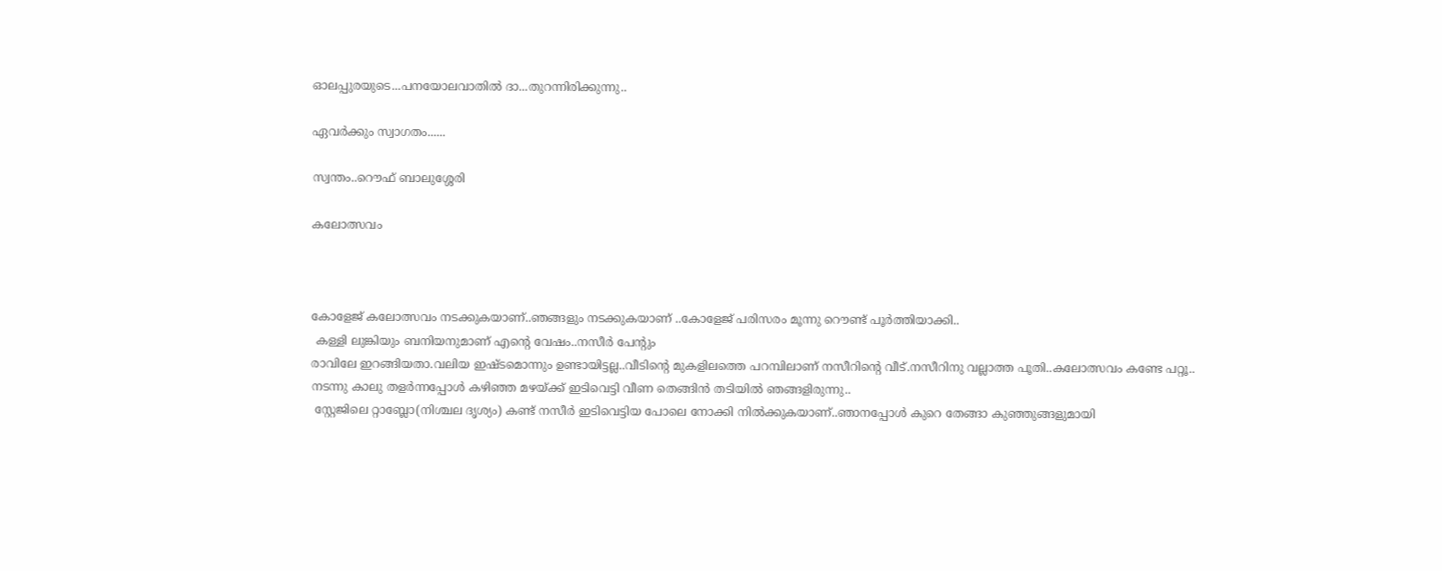ഓലപ്പുരയുടെ...പനയോലവാതില്‍ ദാ...തുറന്നിരിക്കുന്നു..

ഏവര്‍ക്കും സ്വാഗതം......

സ്വന്തം..റൌഫ് ബാലുശ്ശേരി

കലോത്സവം



കോളേജ് കലോത്സവം നടക്കുകയാണ്..ഞങ്ങളും നടക്കുകയാണ് ..കോളേജ് പരിസരം മൂന്നു റൌണ്ട് പൂര്‍ത്തിയാക്കി..
 കള്ളി ലുങ്കിയും ബനിയനുമാണ് എന്‍റെ വേഷം..നസീര്‍ പേന്റും
രാവിലേ ഇറങ്ങിയതാ.വലിയ ഇഷ്ടമൊന്നും ഉണ്ടായിട്ടല്ല..വീടിന്‍റെ മുകളിലത്തെ പറമ്പിലാണ് നസീറിന്‍റെ വീട്.നസീറിനു വല്ലാത്ത പൂതി..കലോത്സവം കണ്ടേ പറ്റൂ..
നടന്നു കാലു തളര്‍ന്നപ്പോള്‍ കഴിഞ്ഞ മഴയ്ക്ക് ഇടിവെട്ടി വീണ തെങ്ങിന്‍ തടിയില്‍ ഞങ്ങളിരുന്നു..
 സ്റ്റേജിലെ റ്റാബ്ലോ(നിശ്ചല ദൃശ്യം) കണ്ട് നസീര്‍ ഇടിവെട്ടിയ പോലെ നോക്കി നില്‍ക്കുകയാണ്..ഞാനപ്പോള്‍ കുറെ തേങ്ങാ കുഞ്ഞുങ്ങളുമായി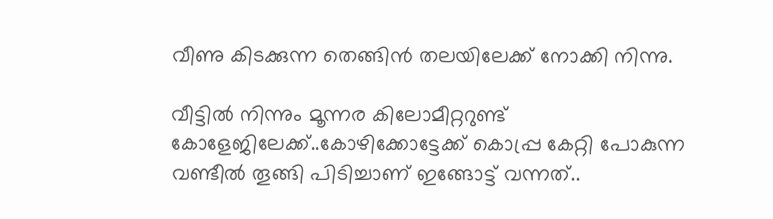വീണു കിടക്കുന്ന തെങ്ങിന്‍ തലയിലേക്ക് നോക്കി നിന്നു.

വീട്ടില്‍ നിന്നും മൂന്നര കിലോമീറ്ററുണ്ട് കോളേജിലേക്ക്..കോഴിക്കോട്ടേക്ക് കൊപ്പ്ര കേറ്റി പോകുന്ന വണ്ടീല്‍ തൂങ്ങി പിടിച്ചാണ് ഇങ്ങോട്ട് വന്നത്..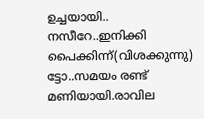ഉച്ചയായി..
നസീറേ..ഇനിക്കി പൈക്കിന്ന്(വിശക്കുന്നു) ട്ടോ..സമയം രണ്ട് മണിയായി.രാവില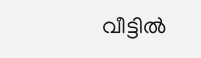വീട്ടില്‍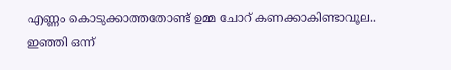എണ്ണം കൊടുക്കാത്തതോണ്ട് ഉമ്മ ചോറ് കണക്കാകിണ്ടാവൂല..
ഇഞ്ഞി ഒന്ന്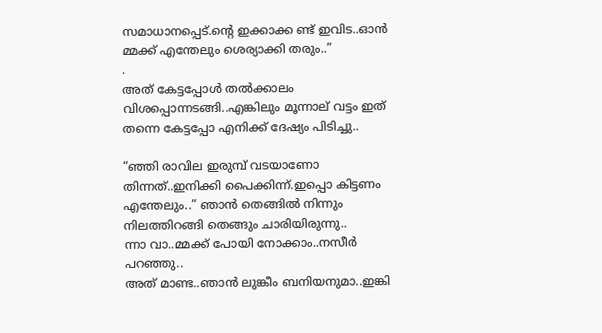സമാധാനപ്പെട്.ന്‍റെ ഇക്കാക്ക ണ്ട് ഇവിട..ഓന്‍ മ്മക്ക് എന്തേലും ശെര്യാക്കി തരും..”
.
അത് കേട്ടപ്പോള്‍ തല്‍ക്കാലം വിശപ്പൊന്നടങ്ങി..എങ്കിലും മൂന്നാല് വട്ടം ഇത് തന്നെ കേട്ടപ്പോ എനിക്ക് ദേഷ്യം പിടിച്ചു..

“ഞ്ഞി രാവില ഇരുമ്പ് വടയാണോ തിന്നത്..ഇനിക്കി പൈക്കിന്ന്.ഇപ്പൊ കിട്ടണം എന്തേലും..” ഞാന്‍ തെങ്ങില്‍ നിന്നും നിലത്തിറങ്ങി തെങ്ങും ചാരിയിരുന്നു..
ന്നാ വാ..മ്മക്ക് പോയി നോക്കാം..നസീര്‍ പറഞ്ഞു..
അത് മാണ്ട..ഞാന്‍ ലുങ്കീം ബനിയനുമാ..ഇങ്കി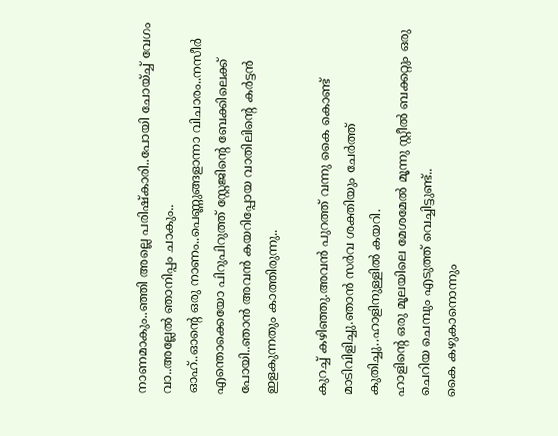നാണമാകും..ഞ്ഞി അല്ലെ പരിഷ്കാരി..പോയി ചോയ്ച്ച് വേഗം വാ..അല്ലേല്‍ ഞാനിപ്പം ചാകും..
ഓഹ്..ഓന്‍റെ ഒരു നാണം..പെണ്ണുങ്ങളാന്നാ വിചാരം..നസീര്‍ എന്തൊക്കെയോ പിറുപിറുത്ത് സ്റ്റേജിന്‍റെ ബേക്കിലെക്ക് പോയി..ഞാന്‍ അവന്‍ കയറിപ്പോയ വാതിലിന്‍റെ കര്‍ട്ടന്‍ ഇളകുന്നതും കാത്തിരുന്നു..

കുറച്ച് കഴിഞ്ഞു.അവന്‍ പുറത്ത് വന്നു കൈ കൊണ്ട് മാടിവിളിച്ചു.ഞാന്‍ സര്‍വ ശക്തിയും ചേര്‍ത്ത് കുതിച്ചു..ഹാളിനുള്ളില്‍ കയറി.
ഹാളിന്‍റെ ഒരു മൂലയിലെ മേശമേല്‍ മൂന്നു സ്റ്റീല്‍ ബക്കറ്റും ഒരു ചെറിയ ചെമ്പും എടുത്ത് വെച്ചിട്ടുണ്ട്..
കൈ കഴുകാനൊന്നും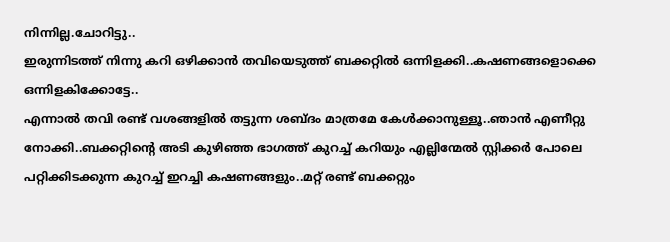നിന്നില്ല.ചോറിട്ടു..
ഇരുന്നിടത്ത് നിന്നു കറി ഒഴിക്കാന്‍ തവിയെടുത്ത് ബക്കറ്റില്‍ ഒന്നിളക്കി..കഷണങ്ങളൊക്കെ ഒന്നിളകിക്കോട്ടേ..
എന്നാല്‍ തവി രണ്ട് വശങ്ങളില്‍ തട്ടുന്ന ശബ്ദം മാത്രമേ കേള്‍ക്കാനുള്ളൂ..ഞാന്‍ എണീറ്റു നോക്കി..ബക്കറ്റിന്‍റെ അടി കുഴിഞ്ഞ ഭാഗത്ത് കുറച്ച് കറിയും എല്ലിന്മേല്‍ സ്റ്റിക്കര്‍ പോലെ പറ്റിക്കിടക്കുന്ന കുറച്ച് ഇറച്ചി കഷണങ്ങളും..മറ്റ് രണ്ട് ബക്കറ്റും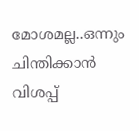മോശമല്ല..ഒന്നും ചിന്തിക്കാന്‍ വിശപ്പ്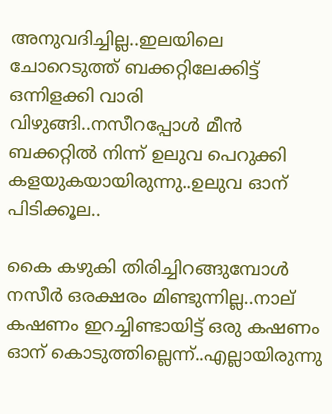അനുവദിച്ചില്ല..ഇലയിലെ ചോറെടുത്ത് ബക്കറ്റിലേക്കിട്ട് ഒന്നിളക്കി വാരി വിഴുങ്ങി..നസീറപ്പോള്‍ മീന്‍ ബക്കറ്റില്‍ നിന്ന് ഉലുവ പെറുക്കി കളയുകയായിരുന്നു..ഉലുവ ഓന് പിടിക്കൂല..

കൈ കഴുകി തിരിച്ചിറങ്ങുമ്പോള്‍ നസീര്‍ ഒരക്ഷരം മിണ്ടുന്നില്ല..നാല് കഷണം ഇറച്ചിണ്ടായിട്ട് ഒരു കഷണം ഓന് കൊടുത്തില്ലെന്ന്..എല്ലായിരുന്നു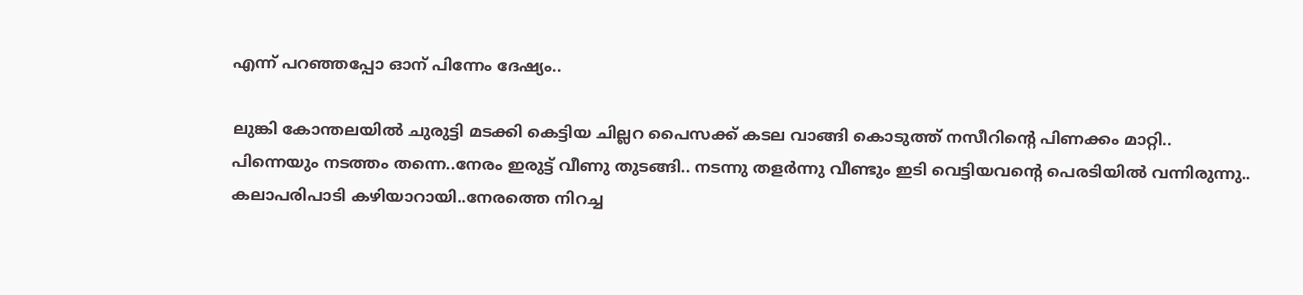എന്ന് പറഞ്ഞപ്പോ ഓന് പിന്നേം ദേഷ്യം..

ലുങ്കി കോന്തലയില്‍ ചുരുട്ടി മടക്കി കെട്ടിയ ചില്ലറ പൈസക്ക് കടല വാങ്ങി കൊടുത്ത് നസീറിന്‍റെ പിണക്കം മാറ്റി..
പിന്നെയും നടത്തം തന്നെ..നേരം ഇരുട്ട് വീണു തുടങ്ങി.. നടന്നു തളര്‍ന്നു വീണ്ടും ഇടി വെട്ടിയവന്‍റെ പെരടിയില്‍ വന്നിരുന്നു..
കലാപരിപാടി കഴിയാറായി..നേരത്തെ നിറച്ച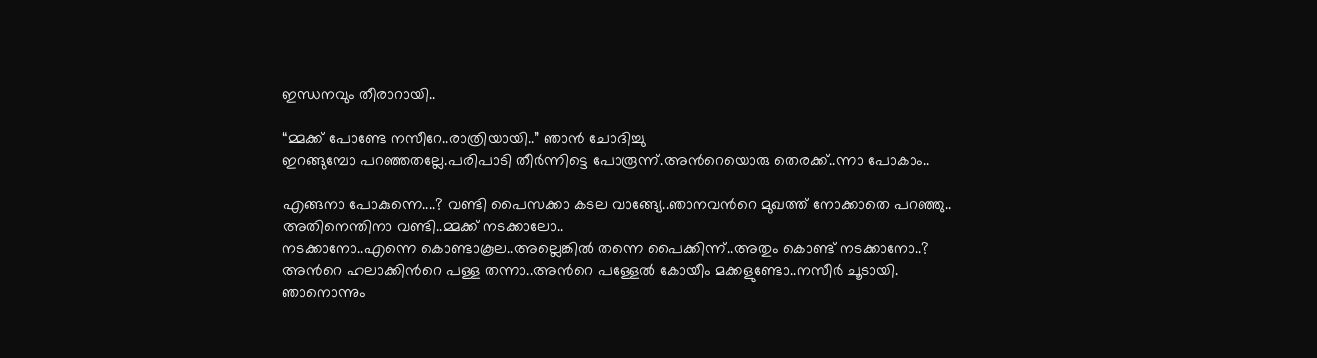ഇന്ധനവും തീരാറായി..

“മ്മക്ക് പോണ്ടേ നസീറേ..രാത്രിയായി..” ഞാന്‍ ചോദിച്ചു
ഇറങ്ങുമ്പോ പറഞ്ഞതല്ലേ.പരിപാടി തീര്‍ന്നിട്ടെ പോരൂന്ന്.അന്‍റെയൊരു തെരക്ക്..ന്നാ പോകാം..

എങ്ങനാ പോകുന്നെ....? വണ്ടി പൈസക്കാ കടല വാങ്ങ്യേ..ഞാനവന്‍റെ മുഖത്ത് നോക്കാതെ പറഞ്ഞു..
അതിനെന്തിനാ വണ്ടി..മ്മക്ക് നടക്കാലോ..
നടക്കാനോ..എന്നെ കൊണ്ടാകൂല..അല്ലെങ്കില്‍ തന്നെ പൈക്കിന്ന്..അതും കൊണ്ട് നടക്കാനോ..?
അന്‍റെ ഹലാക്കിന്‍റെ പള്ള തന്നാ..അന്‍റെ പള്ളേല്‍ കോയീം മക്കളുണ്ടോ..നസീര്‍ ചൂടായി.
ഞാനൊന്നും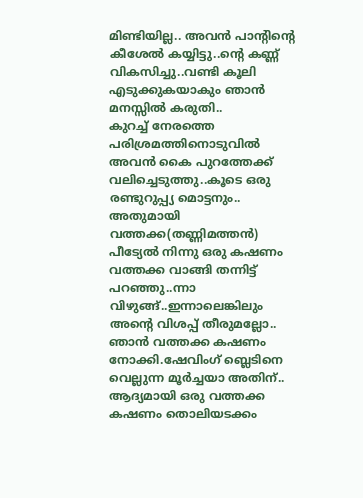മിണ്ടിയില്ല.. അവന്‍ പാന്റിന്റെ കീശേല്‍ കയ്യിട്ടു..ന്‍റെ കണ്ണ് വികസിച്ചു..വണ്ടി കൂലി എടുക്കുകയാകും ഞാന്‍ മനസ്സില്‍ കരുതി..
കുറച്ച് നേരത്തെ പരിശ്രമത്തിനൊടുവില്‍ അവന്‍ കൈ പുറത്തേക്ക് വലിച്ചെടുത്തു..കൂടെ ഒരു രണ്ടുറുപ്പ്യ മൊട്ടനും..
അതുമായി വത്തക്ക(തണ്ണിമത്തന്‍) പീട്യേല്‍ നിന്നു ഒരു കഷണം വത്തക്ക വാങ്ങി തന്നിട്ട് പറഞ്ഞു..ന്നാ വിഴുങ്ങ്..ഇന്നാലെങ്കിലും അന്‍റെ വിശപ്പ്‌ തീരുമല്ലോ..
ഞാന്‍ വത്തക്ക കഷണം നോക്കി.ഷേവിംഗ് ബ്ലെടിനെ വെല്ലുന്ന മൂര്‍ച്ചയാ അതിന്..
ആദ്യമായി ഒരു വത്തക്ക കഷണം തൊലിയടക്കം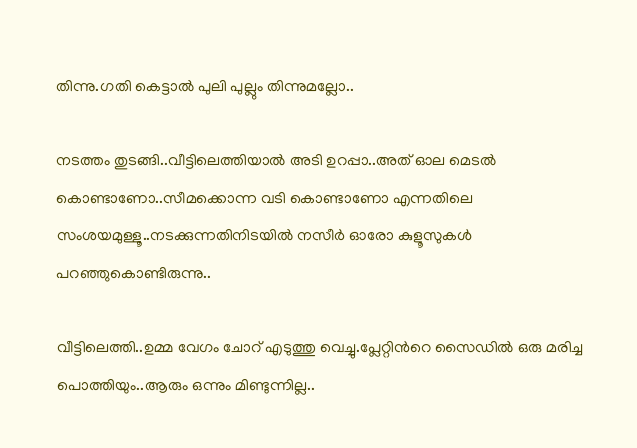തിന്നു.ഗതി കെട്ടാല്‍ പുലി പുല്ലും തിന്നുമല്ലോ..

നടത്തം തുടങ്ങി..വീട്ടിലെത്തിയാല്‍ അടി ഉറപ്പാ..അത് ഓല മെടല്‍ കൊണ്ടാണോ..സീമക്കൊന്ന വടി കൊണ്ടാണോ എന്നതിലെ സംശയമുള്ളൂ..നടക്കുന്നതിനിടയില്‍ നസീര്‍ ഓരോ കുളൂസുകള്‍ പറഞ്ഞുകൊണ്ടിരുന്നു..

വീട്ടിലെത്തി..ഉമ്മ വേഗം ചോറ് എടുത്തു വെച്ചു.പ്ലേറ്റിന്‍റെ സൈഡില്‍ ഒരു മരിച്ച പൊത്തിയും..ആരും ഒന്നും മിണ്ടുന്നില്ല..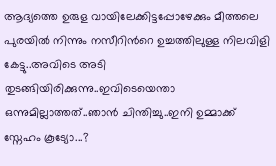ആദ്യത്തെ ഉരുള വായിലേക്കിട്ടപ്പോഴേക്കും മീത്തലെ പുരയില്‍ നിന്നും നസീറിന്‍റെ ഉച്ചത്തിലുള്ള നിലവിളി കേട്ടു..അവിടെ അടി തുടങ്ങിയിരിക്കുന്നു..ഇവിടെയെന്താ ഒന്നുമില്ലാത്തത്..ഞാന്‍ ചിന്തിച്ചു..ഇനി ഉമ്മാക്ക് സ്നേഹം കൂട്യോ...?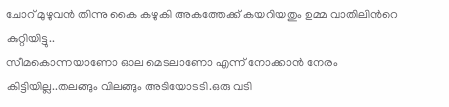ചോറ് മുഴുവന്‍ തിന്നു കൈ കഴുകി അകത്തേക്ക് കയറിയതും ഉമ്മ വാതിലിന്‍റെ കുറ്റിയിട്ടു..
സീമകൊന്നയാണോ ഓല മെടലാണോ എന്ന് നോക്കാന്‍ നേരം കിട്ടിയില്ല..തലങ്ങും വിലങ്ങും അടിയോടടി.ഒരു വടി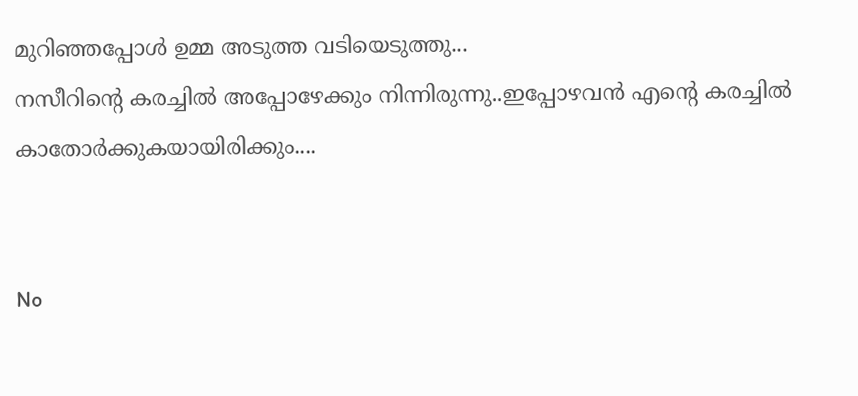മുറിഞ്ഞപ്പോള്‍ ഉമ്മ അടുത്ത വടിയെടുത്തു...
നസീറിന്‍റെ കരച്ചില്‍ അപ്പോഴേക്കും നിന്നിരുന്നു..ഇപ്പോഴവന്‍ എന്‍റെ കരച്ചില്‍ കാതോര്‍ക്കുകയായിരിക്കും....


No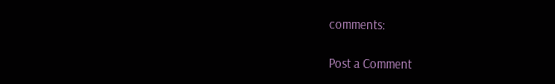comments:

Post a Comment